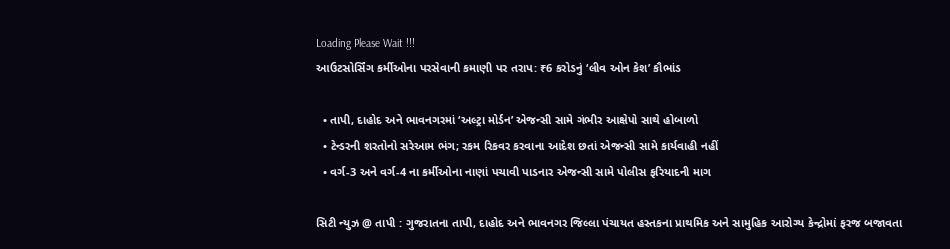Loading Please Wait !!!
આઉટસોર્સિંગ કર્મીઓના પરસેવાની કમાણી પર તરાપ: ₹6 કરોડનું ‘લીવ ઓન કેશ’ કૌભાંડ

  • તાપી, દાહોદ અને ભાવનગરમાં ‘અલ્ટ્રા મોર્ડન’ એજન્સી સામે ગંભીર આક્ષેપો સાથે હોબાળો
  • ટેન્ડરની શરતોનો સરેઆમ ભંગ; રકમ રિકવર કરવાના આદેશ છતાં એજન્સી સામે કાર્યવાહી નહીં
  • વર્ગ-3 અને વર્ગ-4 ના કર્મીઓના નાણાં પચાવી પાડનાર એજન્સી સામે પોલીસ ફરિયાદની માગ

સિટી ન્યુઝ @ તાપી : ગુજરાતના તાપી, દાહોદ અને ભાવનગર જિલ્લા પંચાયત હસ્તકના પ્રાથમિક અને સામુહિક આરોગ્ય કેન્દ્રોમાં ફરજ બજાવતા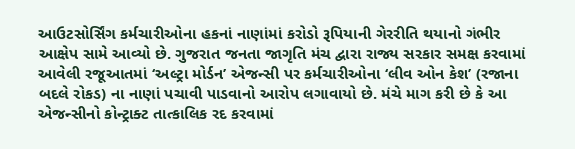આઉટસોર્સિંગ કર્મચારીઓના હકનાં નાણાંમાં કરોડો રૂપિયાની ગેરરીતિ થયાનો ગંભીર આક્ષેપ સામે આવ્યો છે. ગુજરાત જનતા જાગૃતિ મંચ દ્વારા રાજ્ય સરકાર સમક્ષ કરવામાં આવેલી રજૂઆતમાં ‘અલ્ટ્રા મોર્ડન’ એજન્સી પર કર્મચારીઓના ‘લીવ ઓન કેશ’ (રજાના બદલે રોકડ) ના નાણાં પચાવી પાડવાનો આરોપ લગાવાયો છે. મંચે માગ કરી છે કે આ એજન્સીનો કોન્ટ્રાક્ટ તાત્કાલિક રદ કરવામાં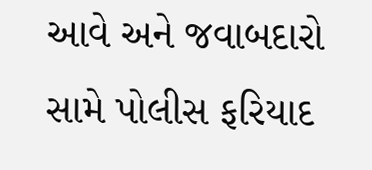આવે અને જવાબદારો સામે પોલીસ ફરિયાદ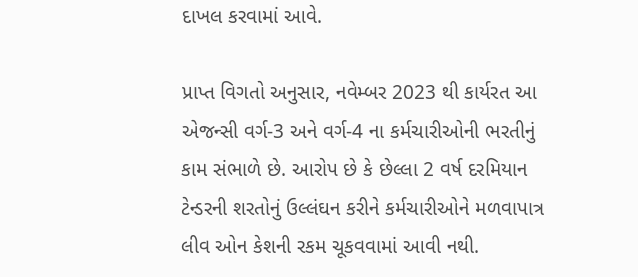દાખલ કરવામાં આવે.

પ્રાપ્ત વિગતો અનુસાર, નવેમ્બર 2023 થી કાર્યરત આ એજન્સી વર્ગ-3 અને વર્ગ-4 ના કર્મચારીઓની ભરતીનું કામ સંભાળે છે. આરોપ છે કે છેલ્લા 2 વર્ષ દરમિયાન ટેન્ડરની શરતોનું ઉલ્લંઘન કરીને કર્મચારીઓને મળવાપાત્ર લીવ ઓન કેશની રકમ ચૂકવવામાં આવી નથી.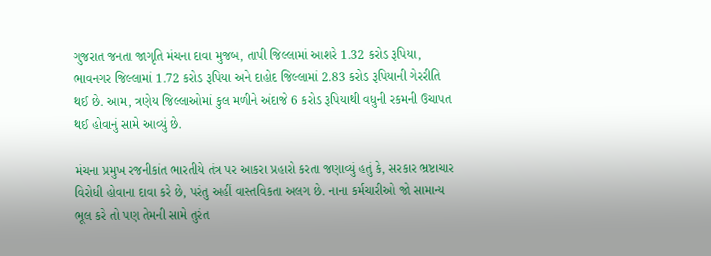ગુજરાત જનતા જાગૃતિ મંચના દાવા મુજબ, તાપી જિલ્લામાં આશરે 1.32 કરોડ રૂપિયા, ભાવનગર જિલ્લામાં 1.72 કરોડ રૂપિયા અને દાહોદ જિલ્લામાં 2.83 કરોડ રૂપિયાની ગેરરીતિ થઈ છે. આમ, ત્રણેય જિલ્લાઓમાં કુલ મળીને અંદાજે 6 કરોડ રૂપિયાથી વધુની રકમની ઉચાપત થઈ હોવાનું સામે આવ્યું છે.

મંચના પ્રમુખ રજનીકાંત ભારતીયે તંત્ર પર આકરા પ્રહારો કરતા જણાવ્યું હતું કે, સરકાર ભ્રષ્ટાચાર વિરોધી હોવાના દાવા કરે છે, પરંતુ અહીં વાસ્તવિકતા અલગ છે. નાના કર્મચારીઓ જો સામાન્ય ભૂલ કરે તો પણ તેમની સામે તુરંત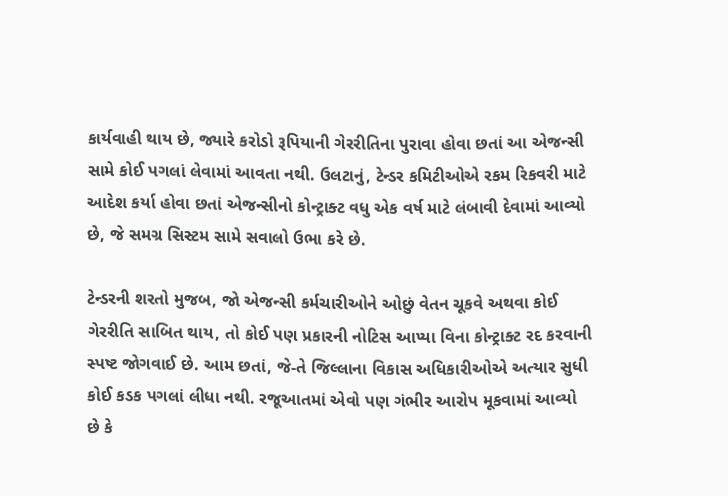કાર્યવાહી થાય છે, જ્યારે કરોડો રૂપિયાની ગેરરીતિના પુરાવા હોવા છતાં આ એજન્સી સામે કોઈ પગલાં લેવામાં આવતા નથી. ઉલટાનું, ટેન્ડર કમિટીઓએ રકમ રિકવરી માટે આદેશ કર્યા હોવા છતાં એજન્સીનો કોન્ટ્રાક્ટ વધુ એક વર્ષ માટે લંબાવી દેવામાં આવ્યો છે, જે સમગ્ર સિસ્ટમ સામે સવાલો ઉભા કરે છે.

ટેન્ડરની શરતો મુજબ, જો એજન્સી કર્મચારીઓને ઓછું વેતન ચૂકવે અથવા કોઈ ગેરરીતિ સાબિત થાય, તો કોઈ પણ પ્રકારની નોટિસ આપ્યા વિના કોન્ટ્રાક્ટ રદ કરવાની સ્પષ્ટ જોગવાઈ છે. આમ છતાં, જે-તે જિલ્લાના વિકાસ અધિકારીઓએ અત્યાર સુધી કોઈ કડક પગલાં લીધા નથી. રજૂઆતમાં એવો પણ ગંભીર આરોપ મૂકવામાં આવ્યો છે કે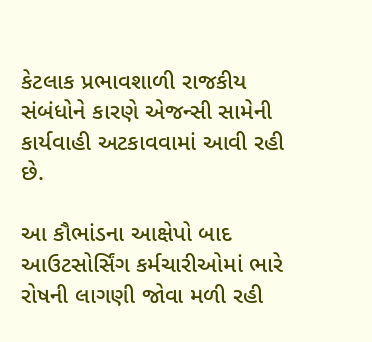કેટલાક પ્રભાવશાળી રાજકીય સંબંધોને કારણે એજન્સી સામેની કાર્યવાહી અટકાવવામાં આવી રહી છે.

આ કૌભાંડના આક્ષેપો બાદ આઉટસોર્સિંગ કર્મચારીઓમાં ભારે રોષની લાગણી જોવા મળી રહી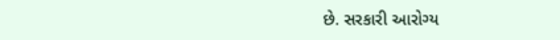છે. સરકારી આરોગ્ય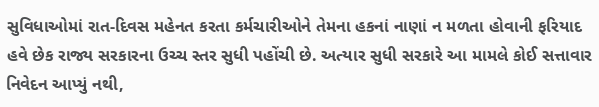સુવિધાઓમાં રાત-દિવસ મહેનત કરતા કર્મચારીઓને તેમના હકનાં નાણાં ન મળતા હોવાની ફરિયાદ હવે છેક રાજ્ય સરકારના ઉચ્ચ સ્તર સુધી પહોંચી છે. અત્યાર સુધી સરકારે આ મામલે કોઈ સત્તાવાર નિવેદન આપ્યું નથી,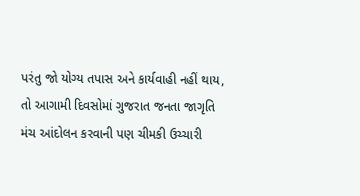પરંતુ જો યોગ્ય તપાસ અને કાર્યવાહી નહીં થાય, તો આગામી દિવસોમાં ગુજરાત જનતા જાગૃતિ મંચ આંદોલન કરવાની પણ ચીમકી ઉચ્ચારી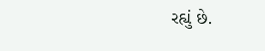રહ્યું છે.